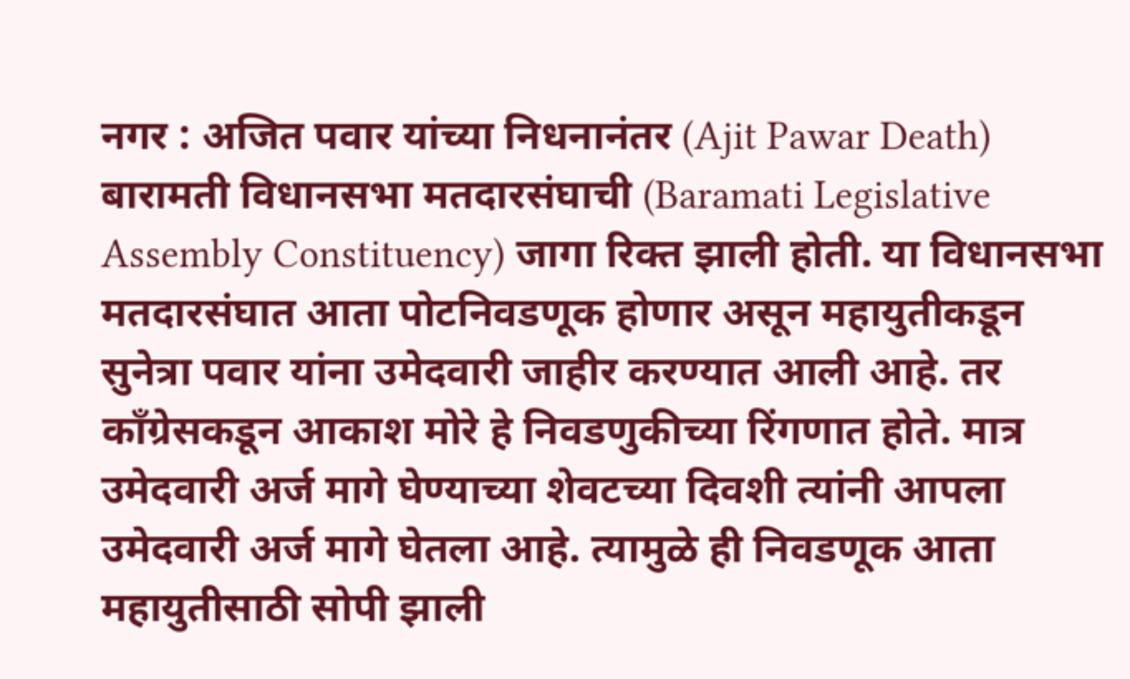नगर : अजित पवार यांच्या निधनानंतर (Ajit Pawar Death) बारामती विधानसभा मतदारसंघाची (Baramati Legislative Assembly Constituency) जागा रिक्त झाली होती. या विधानसभा मतदारसंघात आता पोटनिवडणूक होणार असून महायुतीकडून सुनेत्रा पवार यांना उमेदवारी जाहीर करण्यात आली आहे. तर काँग्रेसकडून आकाश मोरे हे निवडणुकीच्या रिंगणात होते. मात्र उमेदवारी अर्ज मागे घेण्याच्या शेवटच्या दिवशी त्यांनी आपला उमेदवारी अर्ज मागे घेतला आहे. त्यामुळे ही निवडणूक आता महायुतीसाठी सोपी झाली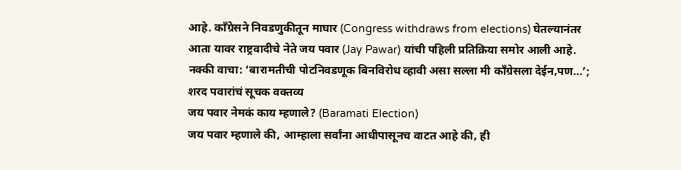आहे. काँग्रेसने निवडणुकीतून माघार (Congress withdraws from elections) घेतल्यानंतर आता यावर राष्ट्रवादीचे नेते जय पवार (Jay Pawar) यांची पहिली प्रतिक्रिया समोर आली आहे.
नक्की वाचा: ‘बारामतीची पोटनिवडणूक बिनविरोध व्हावी असा सल्ला मी काँग्रेसला देईन,पण…’; शरद पवारांचं सूचक वक्तव्य
जय पवार नेमकं काय म्हणाले? (Baramati Election)
जय पवार म्हणाले की, आम्हाला सर्वांना आधीपासूनच वाटत आहे की, ही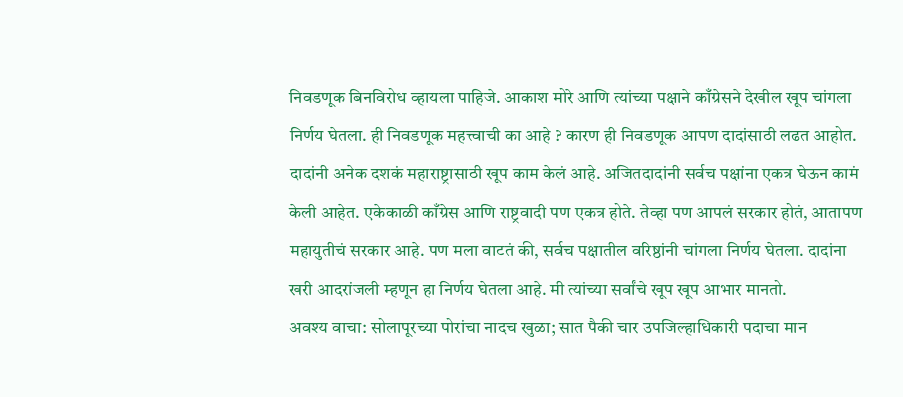निवडणूक बिनविरोध व्हायला पाहिजे. आकाश मोरे आणि त्यांच्या पक्षाने काँग्रेसने देखील खूप चांगला निर्णय घेतला. ही निवडणूक महत्त्वाची का आहे ? कारण ही निवडणूक आपण दादांसाठी लढत आहोत. दादांनी अनेक दशकं महाराष्ट्रासाठी खूप काम केलं आहे. अजितदादांनी सर्वच पक्षांना एकत्र घेऊन कामं केली आहेत. एकेकाळी काँग्रेस आणि राष्ट्रवादी पण एकत्र होते. तेव्हा पण आपलं सरकार होतं, आतापण महायुतीचं सरकार आहे. पण मला वाटतं की, सर्वच पक्षातील वरिष्ठांनी चांगला निर्णय घेतला. दादांना खरी आदरांजली म्हणून हा निर्णय घेतला आहे. मी त्यांच्या सर्वांचे खूप खूप आभार मानतो.
अवश्य वाचा: सोलापूरच्या पोरांचा नादच खुळा; सात पैकी चार उपजिल्हाधिकारी पदाचा मान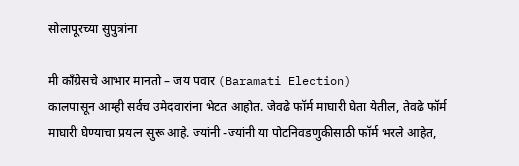सोलापूरच्या सुपुत्रांना

मी काँग्रेसचे आभार मानतो – जय पवार (Baramati Election)
कालपासून आम्ही सर्वच उमेदवारांना भेटत आहोत. जेवढे फॉर्म माघारी घेता येतील, तेवढे फॉर्म माघारी घेण्याचा प्रयत्न सुरू आहे. ज्यांनी -ज्यांनी या पोटनिवडणुकीसाठी फॉर्म भरले आहेत,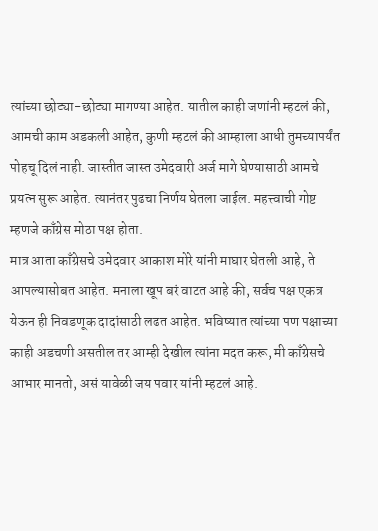त्यांच्या छोट्या-छोट्या मागण्या आहेत. यातील काही जणांनी म्हटलं की, आमची काम अडकली आहेत, कुणी म्हटलं की आम्हाला आधी तुमच्यापर्यंत पोहचू दिलं नाही. जास्तीत जास्त उमेदवारी अर्ज मागे घेण्यासाठी आमचे प्रयत्न सुरू आहेत. त्यानंतर पुढचा निर्णय घेतला जाईल. महत्त्वाची गोष्ट म्हणजे काँग्रेस मोठा पक्ष होता.
मात्र आता काँग्रेसचे उमेदवार आकाश मोरे यांनी माघार घेतली आहे, ते आपल्यासोबत आहेत. मनाला खूप बरं वाटत आहे की, सर्वच पक्ष एकत्र येऊन ही निवडणूक दादांसाठी लढत आहेत. भविष्यात त्यांच्या पण पक्षाच्या काही अडचणी असतील तर आम्ही देखील त्यांना मदत करू, मी काँग्रेसचे आभार मानतो, असं यावेळी जय पवार यांनी म्हटलं आहे.